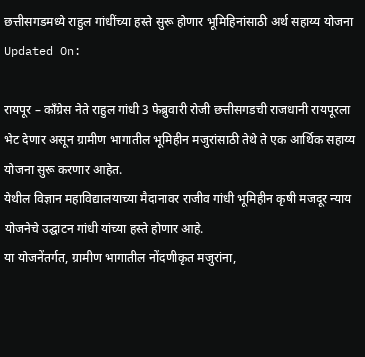छत्तीसगडमध्ये राहुल गांधींच्या हस्ते सुरू होणार भूमिहिनांसाठी अर्थ सहाय्य योजना
Updated On:

रायपूर – कॉंग्रेस नेते राहुल गांधी 3 फेब्रुवारी रोजी छत्तीसगडची राजधानी रायपूरला भेट देणार असून ग्रामीण भागातील भूमिहीन मजुरांसाठी तेथे ते एक आर्थिक सहाय्य योजना सुरू करणार आहेत.
येथील विज्ञान महाविद्यालयाच्या मैदानावर राजीव गांधी भूमिहीन कृषी मजदूर न्याय योजनेचे उद्घाटन गांधी यांच्या हस्ते होणार आहे.
या योजनेंतर्गत, ग्रामीण भागातील नोंदणीकृत मजुरांना,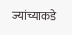ज्यांच्याकडे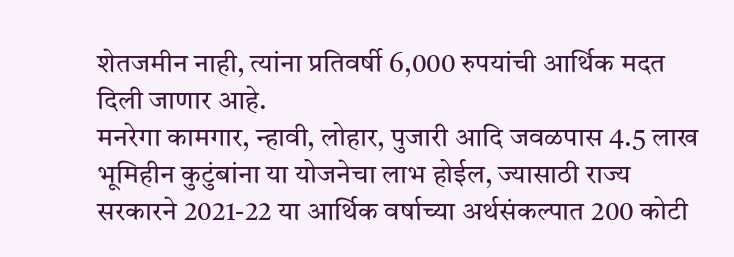शेतजमीन नाही, त्यांना प्रतिवर्षी 6,000 रुपयांची आर्थिक मदत दिली जाणार आहे.
मनरेगा कामगार, न्हावी, लोहार, पुजारी आदि जवळपास 4.5 लाख भूमिहीन कुटुंबांना या योजनेचा लाभ होईल, ज्यासाठी राज्य सरकारने 2021-22 या आर्थिक वर्षाच्या अर्थसंकल्पात 200 कोटी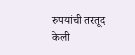रुपयांची तरतूद केली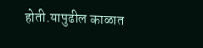होती.यापुढील काळात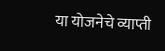या योजनेचे व्याप्ती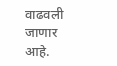वाढवली जाणार आहे.